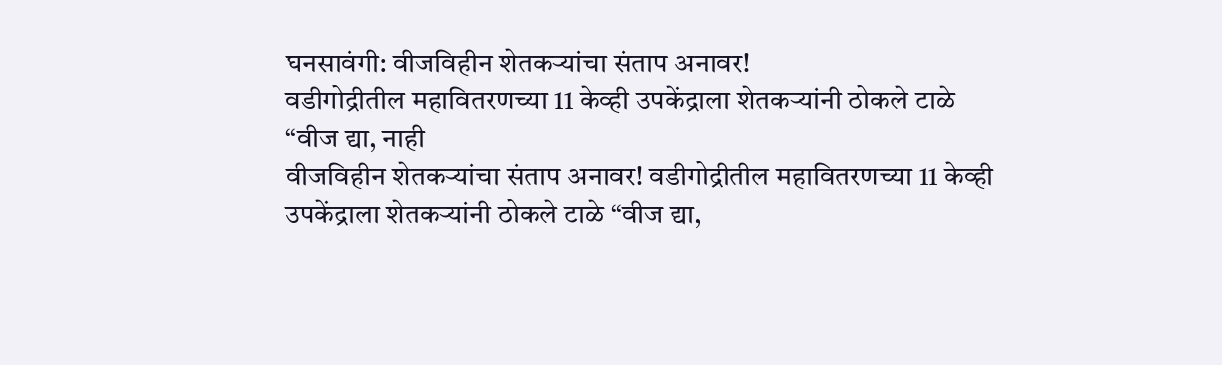घनसावंगी: वीजविहीन शेतकऱ्यांचा संताप अनावर!
वडीगोद्रीतील महावितरणच्या 11 केव्ही उपकेंद्राला शेतकऱ्यांनी ठोकले टाळे
“वीज द्या, नाही
वीजविहीन शेतकऱ्यांचा संताप अनावर! वडीगोद्रीतील महावितरणच्या 11 केव्ही उपकेंद्राला शेतकऱ्यांनी ठोकले टाळे “वीज द्या,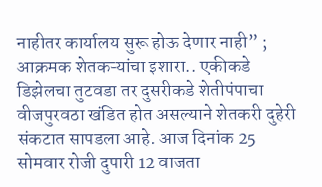नाहीतर कार्यालय सुरू होऊ देणार नाही” ; आक्रमक शेतकऱ्यांचा इशारा.. एकीकडे डिझेलचा तुटवडा तर दुसरीकडे शेतीपंपाचा वीजपुरवठा खंडित होत असल्याने शेतकरी दुहेरी संकटात सापडला आहे. आज दिनांक 25 सोमवार रोजी दुपारी 12 वाजता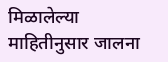मिळालेल्या माहितीनुसार जालना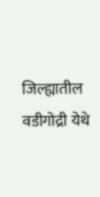जिल्ह्यातील वडीगोद्री येथे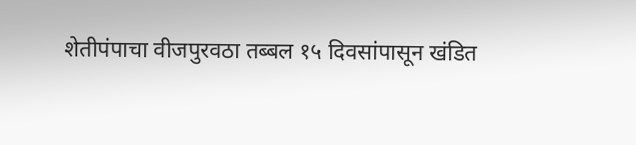शेतीपंपाचा वीजपुरवठा तब्बल १५ दिवसांपासून खंडित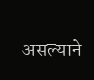असल्याने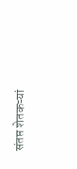संतप्त शेतकऱ्यां